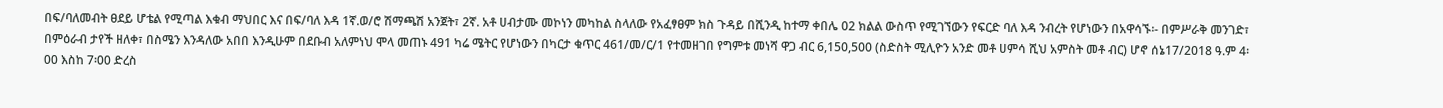በፍ/ባለመብት ፀደይ ሆቴል የሚጣል እቁብ ማህበር እና በፍ/ባለ እዳ 1ኛ.ወ/ሮ ሽማጫሽ አንጀት፣ 2ኛ. አቶ ሀብታሙ መኮነን መካከል ስላለው የአፈፃፀም ክስ ጉዳይ በሺንዲ ከተማ ቀበሌ 02 ክልል ውስጥ የሚገኘውን የፍርድ ባለ እዳ ንብረት የሆነውን በአዋሳኙ፡- በምሥራቅ መንገድ፣ በምዕራብ ታየች ዘለቀ፣ በስሜን እንዳለው አበበ እንዲሁም በደቡብ አለምነህ ሞላ መጠኑ 491 ካሬ ሜትር የሆነውን በካርታ ቁጥር 461/መ/ር/1 የተመዘገበ የግምቱ መነሻ ዋጋ ብር 6,150,500 (ስድስት ሚሊዮን አንድ መቶ ሀምሳ ሺህ አምስት መቶ ብር) ሆኖ ሰኔ17/2018 ዓ.ም 4፡00 እስከ 7፡00 ድረስ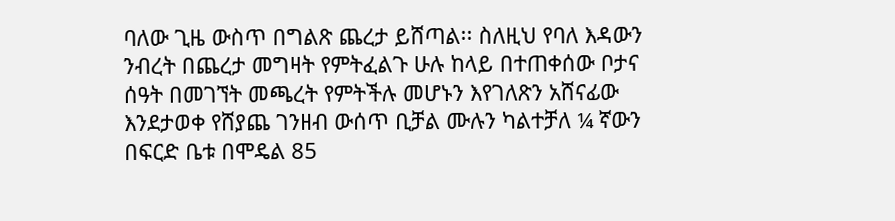ባለው ጊዜ ውስጥ በግልጽ ጨረታ ይሸጣል፡፡ ስለዚህ የባለ እዳውን ንብረት በጨረታ መግዛት የምትፈልጉ ሁሉ ከላይ በተጠቀሰው ቦታና ሰዓት በመገኘት መጫረት የምትችሉ መሆኑን እየገለጽን አሸናፊው እንደታወቀ የሸያጨ ገንዘብ ውሰጥ ቢቻል ሙሉን ካልተቻለ ¼ ኛውን በፍርድ ቤቱ በሞዴል 85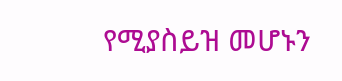የሚያስይዝ መሆኑን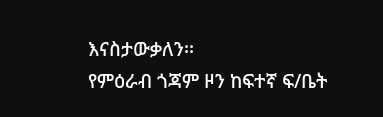እናስታውቃለን፡፡
የምዕራብ ጎጃም ዞን ከፍተኛ ፍ/ቤት